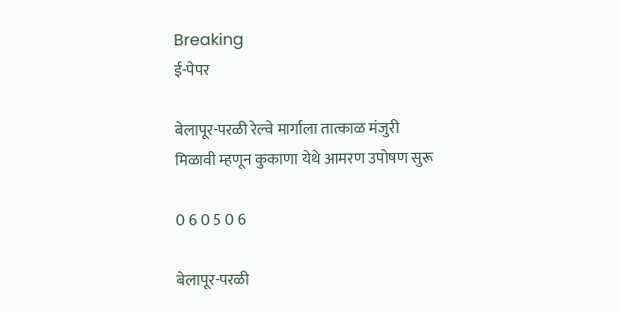Breaking
ई-पेपर

बेलापूर-परळी रेल्वे मार्गाला तात्काळ मंजुरी मिळावी म्हणून कुकाणा येथे आमरण उपोषण सुरू

0 6 0 5 0 6

बेलापूर-परळी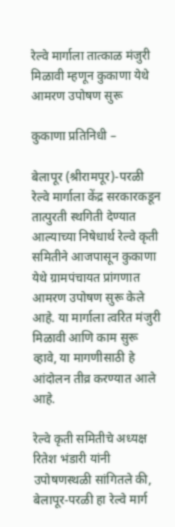रेल्वे मार्गाला तात्काळ मंजुरी मिळावी म्हणून कुकाणा येथे आमरण उपोषण सुरू

कुकाणा प्रतिनिधी –

बेलापूर (श्रीरामपूर)-परळी रेल्वे मार्गाला केंद्र सरकारकडून तात्पुरती स्थगिती देण्यात आल्याच्या निषेधार्थ रेल्वे कृती समितीने आजपासून कुकाणा येथे ग्रामपंचायत प्रांगणात आमरण उपोषण सुरू केले आहे. या मार्गाला त्वरित मंजुरी मिळावी आणि काम सुरू व्हावे, या मागणीसाठी हे आंदोलन तीव्र करण्यात आले आहे.

रेल्वे कृती समितीचे अध्यक्ष रितेश भंडारी यांनी उपोषणस्थळी सांगितले की, बेलापूर-परळी हा रेल्वे मार्ग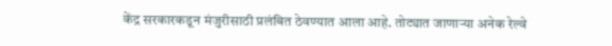केंद्र सरकारकडून मंजुरीसाठी प्रलंबित ठेवण्यात आला आहे. तोट्यात जाणाऱ्या अनेक रेल्वे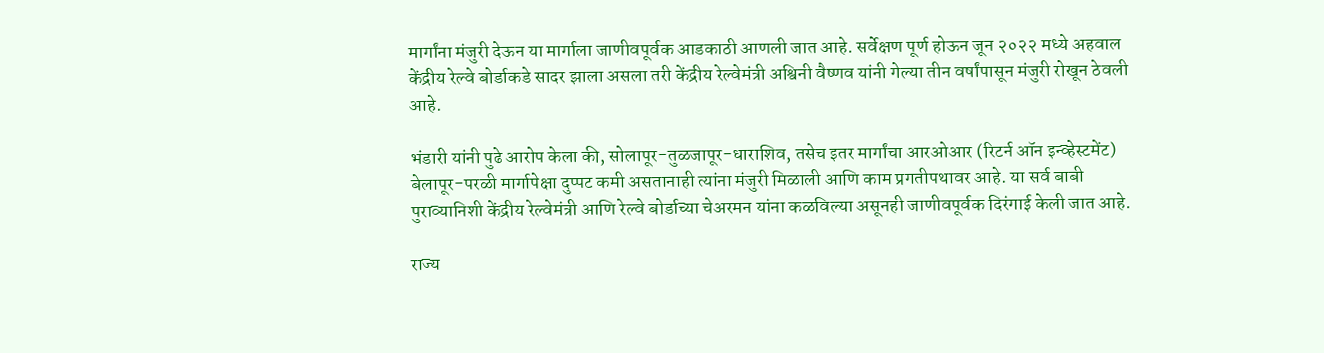मार्गांना मंजुरी देऊन या मार्गाला जाणीवपूर्वक आडकाठी आणली जात आहे. सर्वेक्षण पूर्ण होऊन जून २०२२ मध्ये अहवाल केंद्रीय रेल्वे बोर्डाकडे सादर झाला असला तरी केंद्रीय रेल्वेमंत्री अश्विनी वैष्णव यांनी गेल्या तीन वर्षांपासून मंजुरी रोखून ठेवली आहे.

भंडारी यांनी पुढे आरोप केला की, सोलापूर-तुळजापूर-धाराशिव, तसेच इतर मार्गांचा आरओआर (रिटर्न ऑन इन्व्हेस्टमेंट) बेलापूर-परळी मार्गापेक्षा दुप्पट कमी असतानाही त्यांना मंजुरी मिळाली आणि काम प्रगतीपथावर आहे. या सर्व बाबी पुराव्यानिशी केंद्रीय रेल्वेमंत्री आणि रेल्वे बोर्डाच्या चेअरमन यांना कळविल्या असूनही जाणीवपूर्वक दिरंगाई केली जात आहे.

राज्य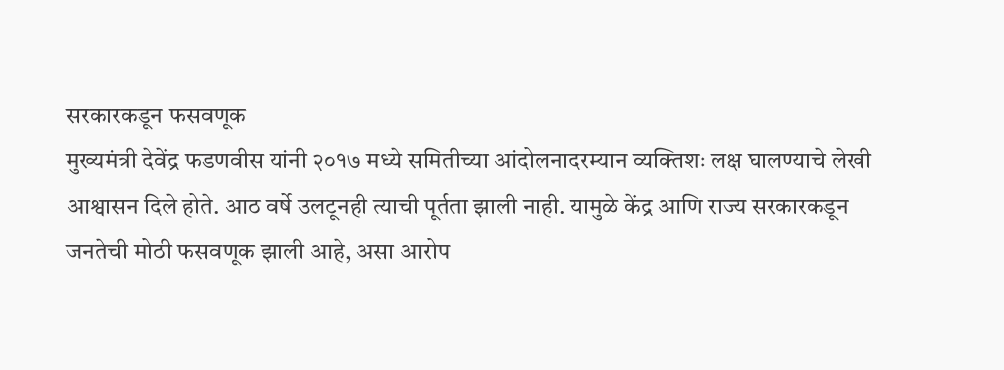सरकारकडून फसवणूक
मुख्यमंत्री देवेंद्र फडणवीस यांनी २०१७ मध्ये समितीच्या आंदोलनादरम्यान व्यक्तिशः लक्ष घालण्याचे लेखी आश्वासन दिले होते. आठ वर्षे उलटूनही त्याची पूर्तता झाली नाही. यामुळे केंद्र आणि राज्य सरकारकडून जनतेची मोठी फसवणूक झाली आहे, असा आरोप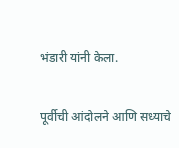भंडारी यांनी केला.

पूर्वीची आंदोलने आणि सध्याचे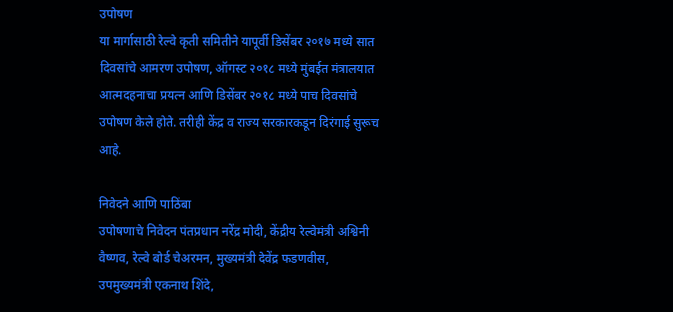उपोषण
या मार्गासाठी रेल्वे कृती समितीने यापूर्वी डिसेंबर २०१७ मध्ये सात दिवसांचे आमरण उपोषण, ऑगस्ट २०१८ मध्ये मुंबईत मंत्रालयात आत्मदहनाचा प्रयत्न आणि डिसेंबर २०१८ मध्ये पाच दिवसांचे उपोषण केले होते. तरीही केंद्र व राज्य सरकारकडून दिरंगाई सुरूच आहे.

निवेदने आणि पाठिंबा
उपोषणाचे निवेदन पंतप्रधान नरेंद्र मोदी, केंद्रीय रेल्वेमंत्री अश्विनी वैष्णव, रेल्वे बोर्ड चेअरमन, मुख्यमंत्री देवेंद्र फडणवीस, उपमुख्यमंत्री एकनाथ शिंदे,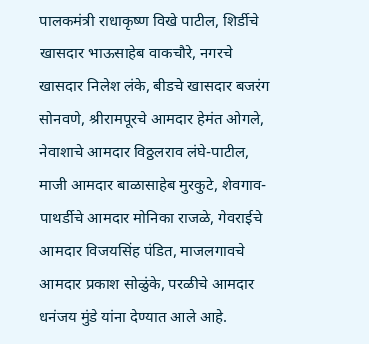पालकमंत्री राधाकृष्ण विखे पाटील, शिर्डीचे खासदार भाऊसाहेब वाकचौरे, नगरचे खासदार निलेश लंके, बीडचे खासदार बजरंग सोनवणे, श्रीरामपूरचे आमदार हेमंत ओगले, नेवाशाचे आमदार विठ्ठलराव लंघे-पाटील, माजी आमदार बाळासाहेब मुरकुटे, शेवगाव-पाथर्डीचे आमदार मोनिका राजळे, गेवराईचे आमदार विजयसिंह पंडित, माजलगावचे आमदार प्रकाश सोळुंके, परळीचे आमदार धनंजय मुंडे यांना देण्यात आले आहे.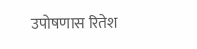उपोषणास रितेश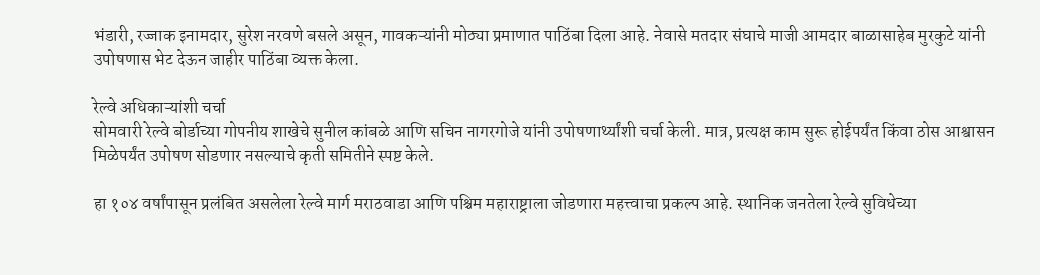भंडारी, रज्जाक इनामदार, सुरेश नरवणे बसले असून, गावकऱ्यांनी मोठ्या प्रमाणात पाठिंबा दिला आहे. नेवासे मतदार संघाचे माजी आमदार बाळासाहेब मुरकुटे यांनी उपोषणास भेट देऊन जाहीर पाठिंबा व्यक्त केला.

रेल्वे अधिकाऱ्यांशी चर्चा
सोमवारी रेल्वे बोर्डाच्या गोपनीय शाखेचे सुनील कांबळे आणि सचिन नागरगोजे यांनी उपोषणार्थ्यांशी चर्चा केली. मात्र, प्रत्यक्ष काम सुरू होईपर्यंत किंवा ठोस आश्वासन मिळेपर्यंत उपोषण सोडणार नसल्याचे कृती समितीने स्पष्ट केले.

हा १०४ वर्षांपासून प्रलंबित असलेला रेल्वे मार्ग मराठवाडा आणि पश्चिम महाराष्ट्राला जोडणारा महत्त्वाचा प्रकल्प आहे. स्थानिक जनतेला रेल्वे सुविधेच्या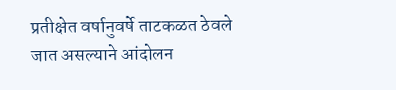प्रतीक्षेत वर्षानुवर्षे ताटकळत ठेवले जात असल्याने आंदोलन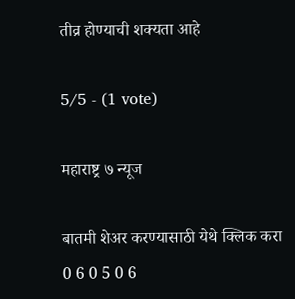तीव्र होण्याची शक्यता आहे

5/5 - (1 vote)

महाराष्ट्र ७ न्यूज

बातमी शेअर करण्यासाठी येथे क्लिक करा
0 6 0 5 0 6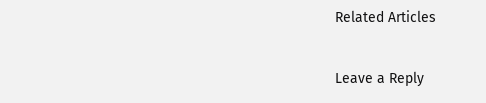Related Articles

Leave a Reply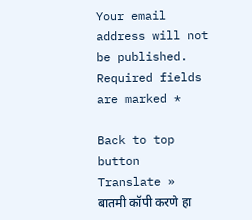Your email address will not be published. Required fields are marked *

Back to top button
Translate »
बातमी कॉपी करणे हा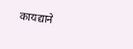कायद्याने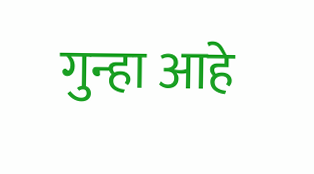गुन्हा आहे